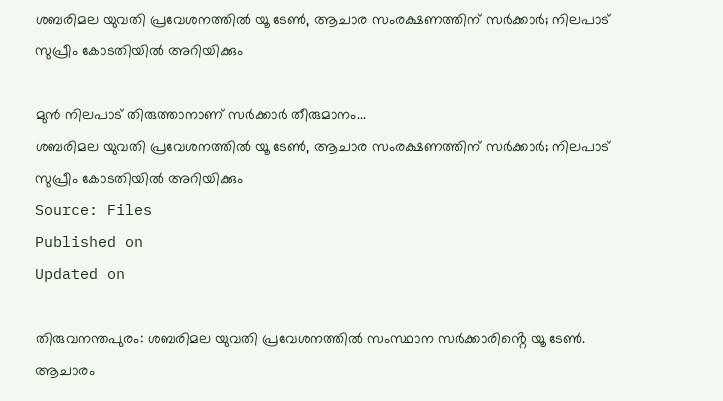ശബരിമല യുവതി പ്രവേശനത്തിൽ യൂ ടേൺ, ആചാര സംരക്ഷണത്തിന് സർക്കാർ; നിലപാട് സുപ്രീം കോടതിയിൽ അറിയിക്കും

മുൻ നിലപാട് തിരുത്താനാണ് സർക്കാർ തീരുമാനം...
ശബരിമല യുവതി പ്രവേശനത്തിൽ യൂ ടേൺ, ആചാര സംരക്ഷണത്തിന് സർക്കാർ; നിലപാട് സുപ്രീം കോടതിയിൽ അറിയിക്കും
Source: Files
Published on
Updated on

തിരുവനന്തപുരം: ശബരിമല യുവതി പ്രവേശനത്തിൽ സംസ്ഥാന സർക്കാരിൻ്റെ യൂ ടേൺ. ആചാരം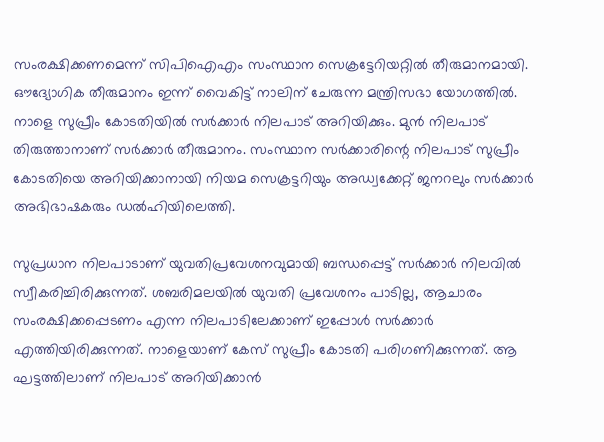സംരക്ഷിക്കണമെന്ന് സിപിഐഎം സംസ്ഥാന സെക്രട്ടേറിയറ്റിൽ തീരുമാനമായി. ഔദ്യോഗിക തീരുമാനം ഇന്ന് വൈകിട്ട് നാലിന് ചേരുന്ന മന്ത്രിസഭാ യോഗത്തിൽ. നാളെ സുപ്രീം കോടതിയിൽ സർക്കാർ നിലപാട് അറിയിക്കും. മുൻ നിലപാട് തിരുത്താനാണ് സർക്കാർ തീരുമാനം. സംസ്ഥാന സർക്കാരിന്റെ നിലപാട് സുപ്രീം കോടതിയെ അറിയിക്കാനായി നിയമ സെക്രട്ടറിയും അഡ്വക്കേറ്റ് ജനറലും സർക്കാർ അഭിഭാഷകരും ഡൽഹിയിലെത്തി.

സുപ്രധാന നിലപാടാണ് യുവതിപ്രവേശനവുമായി ബന്ധപ്പെട്ട് സർക്കാർ നിലവിൽ സ്വീകരിച്ചിരിക്കുന്നത്. ശബരിമലയിൽ യുവതി പ്രവേശനം പാടില്ല, ആചാരം സംരക്ഷിക്കപ്പെടണം എന്ന നിലപാടിലേക്കാണ് ഇപ്പോൾ സർക്കാർ എത്തിയിരിക്കുന്നത്. നാളെയാണ് കേസ് സുപ്രീം കോടതി പരിഗണിക്കുന്നത്. ആ ഘട്ടത്തിലാണ് നിലപാട് അറിയിക്കാൻ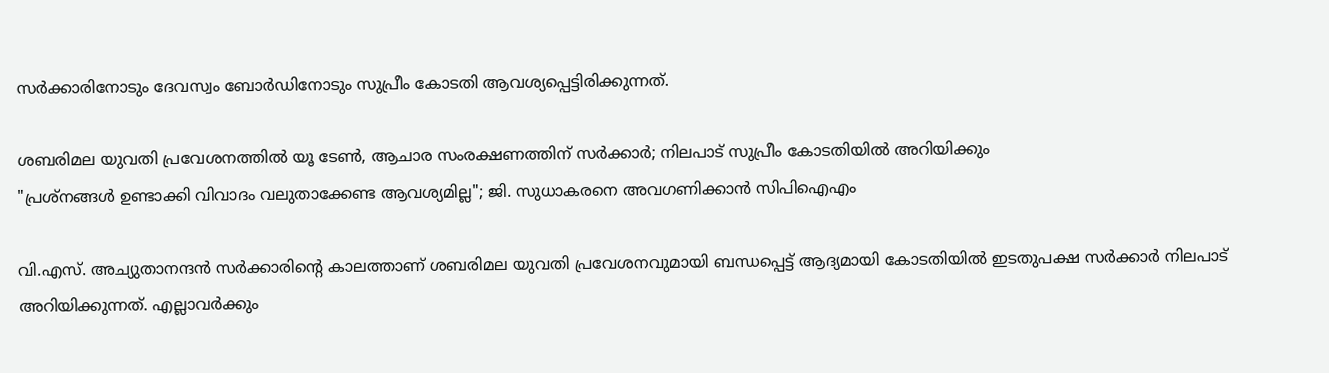സർക്കാരിനോടും ദേവസ്വം ബോർഡിനോടും സുപ്രീം കോടതി ആവശ്യപ്പെട്ടിരിക്കുന്നത്.

ശബരിമല യുവതി പ്രവേശനത്തിൽ യൂ ടേൺ, ആചാര സംരക്ഷണത്തിന് സർക്കാർ; നിലപാട് സുപ്രീം കോടതിയിൽ അറിയിക്കും
"പ്രശ്നങ്ങൾ ഉണ്ടാക്കി വിവാദം വലുതാക്കേണ്ട ആവശ്യമില്ല"; ജി. സുധാകരനെ അവഗണിക്കാൻ സിപിഐഎം

വി.എസ്. അച്യുതാനന്ദൻ സർക്കാരിൻ്റെ കാലത്താണ് ശബരിമല യുവതി പ്രവേശനവുമായി ബന്ധപ്പെട്ട് ആദ്യമായി കോടതിയിൽ ഇടതുപക്ഷ സർക്കാർ നിലപാട് അറിയിക്കുന്നത്. എല്ലാവർക്കും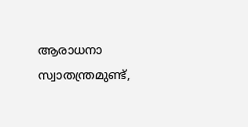ആരാധനാ സ്വാതന്ത്രമുണ്ട്,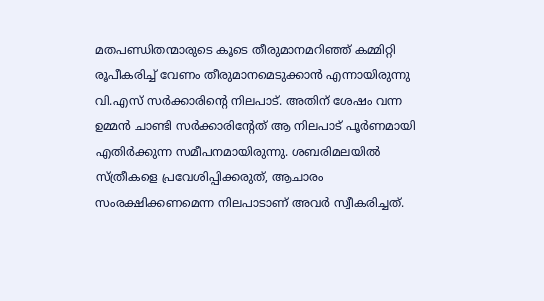മതപണ്ഡിതന്മാരുടെ കൂടെ തീരുമാനമറിഞ്ഞ് കമ്മിറ്റി രൂപീകരിച്ച് വേണം തീരുമാനമെടുക്കാൻ എന്നായിരുന്നു വി.എസ് സർക്കാരിൻ്റെ നിലപാട്. അതിന് ശേഷം വന്ന ഉമ്മൻ ചാണ്ടി സർക്കാരിൻ്റേത് ആ നിലപാട് പൂർണമായി എതിർക്കുന്ന സമീപനമായിരുന്നു. ശബരിമലയിൽ സ്ത്രീകളെ പ്രവേശിപ്പിക്കരുത്, ആചാരം സംരക്ഷിക്കണമെന്ന നിലപാടാണ് അവർ സ്വീകരിച്ചത്.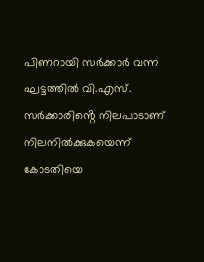പിണറായി സർക്കാർ വന്ന ഘട്ടത്തിൽ വി.എസ്. സർക്കാരിൻ്റെ നിലപാടാണ് നിലനിൽക്കുകയെന്ന് കോടതിയെ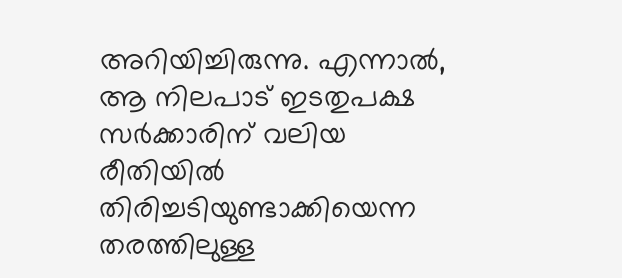അറിയിച്ചിരുന്നു. എന്നാൽ, ആ നിലപാട് ഇടതുപക്ഷ സർക്കാരിന് വലിയ രീതിയിൽ തിരിച്ചടിയുണ്ടാക്കിയെന്ന തരത്തിലുള്ള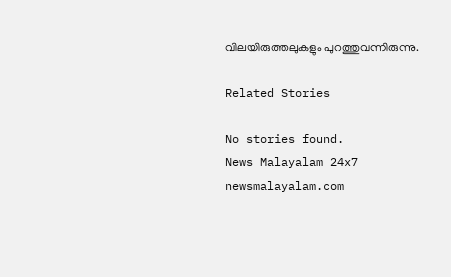വിലയിരുത്തലുകളും പുറത്തുവന്നിരുന്നു.

Related Stories

No stories found.
News Malayalam 24x7
newsmalayalam.com